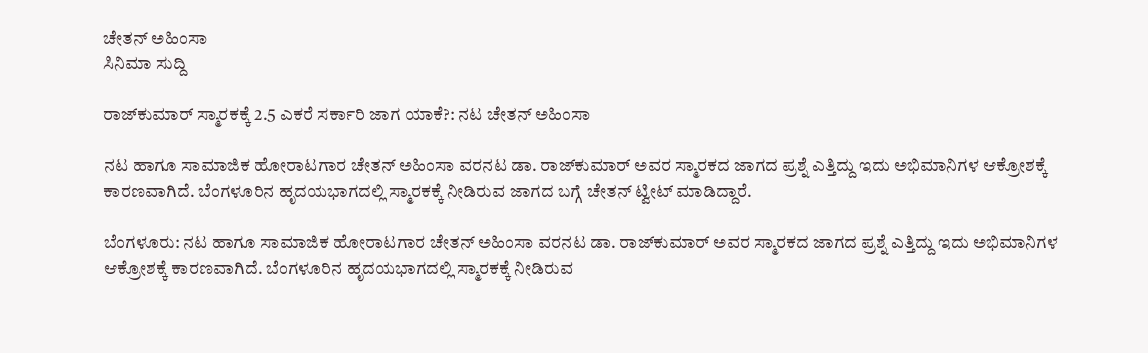ಚೇತನ್ ಅಹಿಂಸಾ
ಸಿನಿಮಾ ಸುದ್ದಿ

ರಾಜ್‌ಕುಮಾರ್ ಸ್ಮಾರಕಕ್ಕೆ 2.5 ಎಕರೆ ಸರ್ಕಾರಿ ಜಾಗ ಯಾಕೆ?: ನಟ ಚೇತನ್ ಅಹಿಂಸಾ

ನಟ ಹಾಗೂ ಸಾಮಾಜಿಕ ಹೋರಾಟಗಾರ ಚೇತನ್ ಅಹಿಂಸಾ ವರನಟ ಡಾ. ರಾಜ್‌ಕುಮಾರ್ ಅವರ ಸ್ಮಾರಕದ ಜಾಗದ ಪ್ರಶ್ನೆ ಎತ್ತಿದ್ದು ಇದು ಅಭಿಮಾನಿಗಳ ಆಕ್ರೋಶಕ್ಕೆ ಕಾರಣವಾಗಿದೆ. ಬೆಂಗಳೂರಿನ ಹೃದಯಭಾಗದಲ್ಲಿ ಸ್ಮಾರಕಕ್ಕೆ ನೀಡಿರುವ ಜಾಗದ ಬಗ್ಗೆ ಚೇತನ್ ಟ್ವೀಟ್ ಮಾಡಿದ್ದಾರೆ.

ಬೆಂಗಳೂರು: ನಟ ಹಾಗೂ ಸಾಮಾಜಿಕ ಹೋರಾಟಗಾರ ಚೇತನ್ ಅಹಿಂಸಾ ವರನಟ ಡಾ. ರಾಜ್‌ಕುಮಾರ್ ಅವರ ಸ್ಮಾರಕದ ಜಾಗದ ಪ್ರಶ್ನೆ ಎತ್ತಿದ್ದು ಇದು ಅಭಿಮಾನಿಗಳ ಆಕ್ರೋಶಕ್ಕೆ ಕಾರಣವಾಗಿದೆ. ಬೆಂಗಳೂರಿನ ಹೃದಯಭಾಗದಲ್ಲಿ ಸ್ಮಾರಕಕ್ಕೆ ನೀಡಿರುವ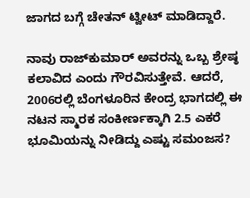ಜಾಗದ ಬಗ್ಗೆ ಚೇತನ್ ಟ್ವೀಟ್ ಮಾಡಿದ್ದಾರೆ.

ನಾವು ರಾಜ್‌ಕುಮಾರ್ ಅವರನ್ನು ಒಬ್ಬ ಶ್ರೇಷ್ಠ ಕಲಾವಿದ ಎಂದು ಗೌರವಿಸುತ್ತೇವೆ. ಆದರೆ, 2006ರಲ್ಲಿ ಬೆಂಗಳೂರಿನ ಕೇಂದ್ರ ಭಾಗದಲ್ಲಿ ಈ ನಟನ ಸ್ಮಾರಕ ಸಂಕೀರ್ಣಕ್ಕಾಗಿ 2.5 ಎಕರೆ ಭೂಮಿಯನ್ನು ನೀಡಿದ್ದು ಎಷ್ಟು ಸಮಂಜಸ?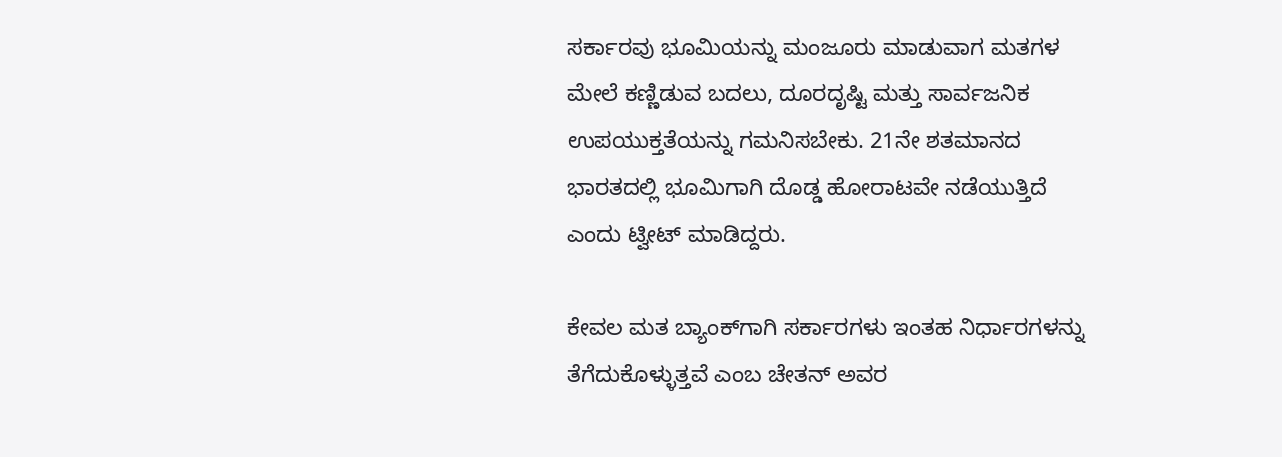ಸರ್ಕಾರವು ಭೂಮಿಯನ್ನು ಮಂಜೂರು ಮಾಡುವಾಗ ಮತಗಳ ಮೇಲೆ ಕಣ್ಣಿಡುವ ಬದಲು, ದೂರದೃಷ್ಟಿ ಮತ್ತು ಸಾರ್ವಜನಿಕ ಉಪಯುಕ್ತತೆಯನ್ನು ಗಮನಿಸಬೇಕು. 21ನೇ ಶತಮಾನದ ಭಾರತದಲ್ಲಿ ಭೂಮಿಗಾಗಿ ದೊಡ್ಡ ಹೋರಾಟವೇ ನಡೆಯುತ್ತಿದೆ ಎಂದು ಟ್ವೀಟ್ ಮಾಡಿದ್ದರು.

ಕೇವಲ ಮತ ಬ್ಯಾಂಕ್‌ಗಾಗಿ ಸರ್ಕಾರಗಳು ಇಂತಹ ನಿರ್ಧಾರಗಳನ್ನು ತೆಗೆದುಕೊಳ್ಳುತ್ತವೆ ಎಂಬ ಚೇತನ್ ಅವರ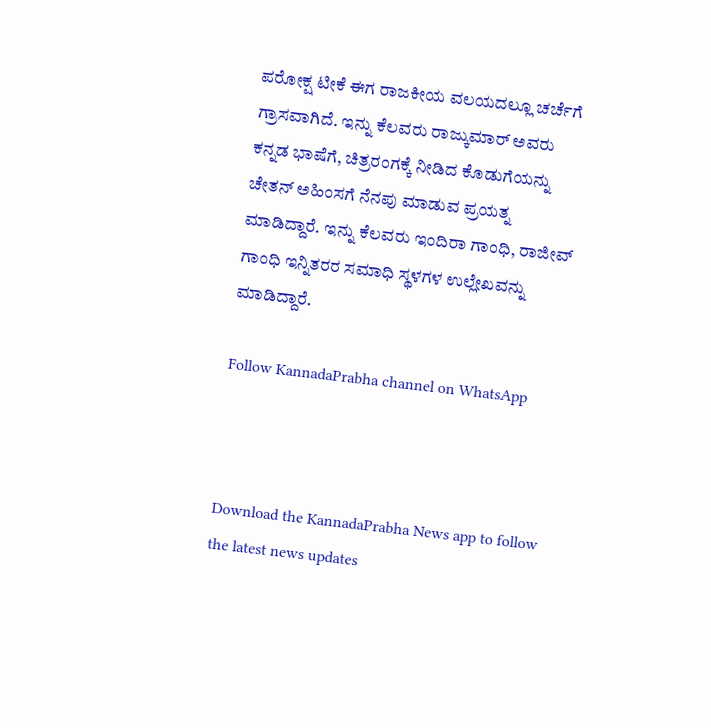ಪರೋಕ್ಷ ಟೀಕೆ ಈಗ ರಾಜಕೀಯ ವಲಯದಲ್ಲೂ ಚರ್ಚೆಗೆ ಗ್ರಾಸವಾಗಿದೆ. ಇನ್ನು ಕೆಲವರು ರಾಜ್ಕುಮಾರ್ ಅವರು ಕನ್ನಡ ಭಾಷೆಗೆ, ಚಿತ್ರರಂಗಕ್ಕೆ ನೀಡಿದ ಕೊಡುಗೆಯನ್ನು ಚೇತನ್ ಅಹಿಂಸಗೆ ನೆನಪು ಮಾಡುವ ಪ್ರಯತ್ನ ಮಾಡಿದ್ದಾರೆ. ಇನ್ನು ಕೆಲವರು ಇಂದಿರಾ ಗಾಂಧಿ, ರಾಜೀವ್ ಗಾಂಧಿ ಇನ್ನಿತರರ ಸಮಾಧಿ ಸ್ಥಳಗಳ ಉಲ್ಲೇಖವನ್ನು ಮಾಡಿದ್ದಾರೆ.

Follow KannadaPrabha channel on WhatsApp



Download the KannadaPrabha News app to follow the latest news updates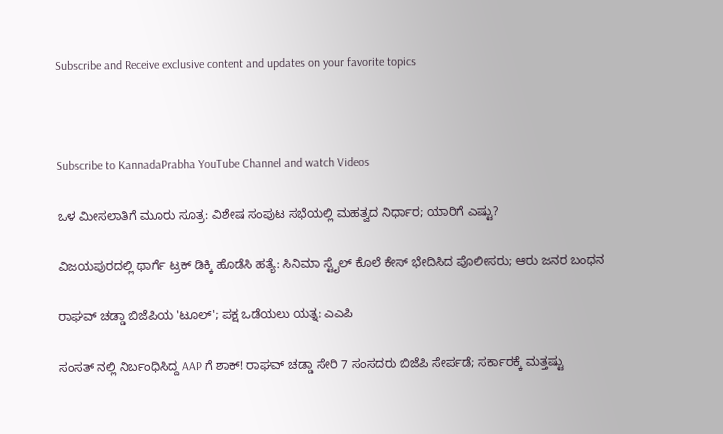Subscribe and Receive exclusive content and updates on your favorite topics



Subscribe to KannadaPrabha YouTube Channel and watch Videos

ಒಳ ಮೀಸಲಾತಿಗೆ ಮೂರು ಸೂತ್ರ: ವಿಶೇಷ ಸಂಪುಟ ಸಭೆಯಲ್ಲಿ ಮಹತ್ವದ ನಿರ್ಧಾರ; ಯಾರಿಗೆ ಎಷ್ಟು?

ವಿಜಯಪುರದಲ್ಲಿ ಥಾರ್ಗೆ ಟ್ರಕ್ ಡಿಕ್ಕಿ ಹೊಡೆಸಿ ಹತ್ಯೆ: ಸಿನಿಮಾ ಸ್ಟೈಲ್ ಕೊಲೆ ಕೇಸ್ ಭೇದಿಸಿದ ಪೊಲೀಸರು; ಆರು ಜನರ ಬಂಧನ

ರಾಘವ್ ಚಡ್ಡಾ ಬಿಜೆಪಿಯ 'ಟೂಲ್'; ಪಕ್ಷ ಒಡೆಯಲು ಯತ್ನ: ಎಎಪಿ

ಸಂಸತ್ ನಲ್ಲಿ ನಿರ್ಬಂಧಿಸಿದ್ದ AAP ಗೆ ಶಾಕ್! ರಾಘವ್ ಚಡ್ಡಾ ಸೇರಿ 7 ಸಂಸದರು ಬಿಜೆಪಿ ಸೇರ್ಪಡೆ; ಸರ್ಕಾರಕ್ಕೆ ಮತ್ತಷ್ಟು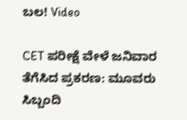ಬಲ! Video

CET ಪರೀಕ್ಷೆ ವೇಳೆ ಜನಿವಾರ ತೆಗೆಸಿದ ಪ್ರಕರಣ: ಮೂವರು ಸಿಬ್ಬಂದಿ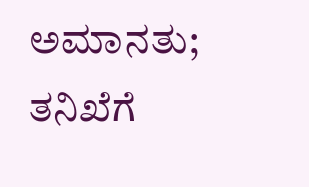ಅಮಾನತು; ತನಿಖೆಗೆ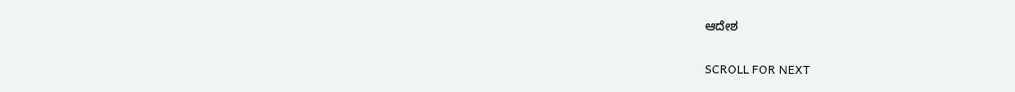ಆದೇಶ

SCROLL FOR NEXT